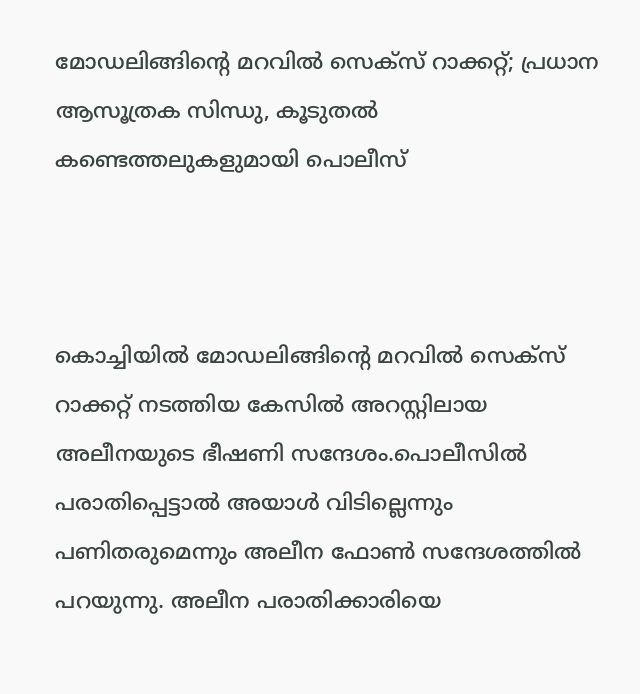മോഡലിങ്ങിന്റെ മറവിൽ സെക്സ് റാക്കറ്റ്; പ്രധാന ആസൂത്രക സിന്ധു, കൂടുതൽ കണ്ടെത്തലുകളുമായി പൊലീസ്



കൊച്ചിയിൽ മോഡലിങ്ങിന്റെ മറവിൽ സെക്സ് റാക്കറ്റ് നടത്തിയ കേസിൽ അറസ്റ്റിലായ അലീനയുടെ ഭീഷണി സന്ദേശം.പൊലീസിൽ പരാതിപ്പെട്ടാൽ അയാൾ വിടില്ലെന്നും പണിതരുമെന്നും അലീന ഫോൺ സന്ദേശത്തിൽ പറയുന്നു. അലീന പരാതിക്കാരിയെ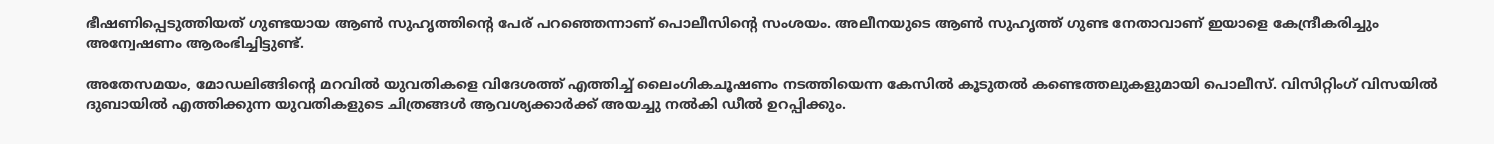ഭീഷണിപ്പെടുത്തിയത് ഗുണ്ടയായ ആൺ സുഹൃത്തിന്റെ പേര് പറഞ്ഞെന്നാണ് പൊലീസിന്റെ സംശയം. അലീനയുടെ ആൺ സുഹൃത്ത് ഗുണ്ട നേതാവാണ് ഇയാളെ കേന്ദ്രീകരിച്ചും അന്വേഷണം ആരംഭിച്ചിട്ടുണ്ട്.

അതേസമയം, മോഡലിങ്ങിന്റെ മറവിൽ യുവതികളെ വിദേശത്ത് എത്തിച്ച് ലൈംഗികചൂഷണം നടത്തിയെന്ന കേസിൽ കൂടുതൽ കണ്ടെത്തലുകളുമായി പൊലീസ്. വിസിറ്റിംഗ് വിസയിൽ ദുബായിൽ എത്തിക്കുന്ന യുവതികളുടെ ചിത്രങ്ങൾ ആവശ്യക്കാർക്ക് അയച്ചു നൽകി ഡീൽ ഉറപ്പിക്കും.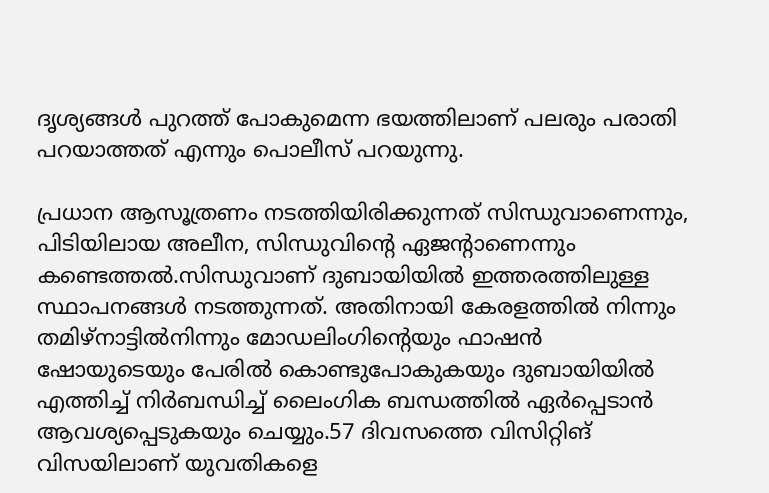ദൃശ്യങ്ങൾ പുറത്ത് പോകുമെന്ന ഭയത്തിലാണ് പലരും പരാതി പറയാത്തത് എന്നും പൊലീസ് പറയുന്നു.

പ്രധാന ആസൂത്രണം നടത്തിയിരിക്കുന്നത് സിന്ധുവാണെന്നും, പിടിയിലായ അലീന, സിന്ധുവിന്റെ ഏജന്റാണെന്നും കണ്ടെത്തൽ.സിന്ധുവാണ് ദുബായിയിൽ ഇത്തരത്തിലുള്ള സ്ഥാപനങ്ങൾ നടത്തുന്നത്. അതിനായി കേരളത്തിൽ നിന്നും തമിഴ്നാട്ടിൽനിന്നും മോഡലിംഗിന്റെയും ഫാഷൻ ഷോയുടെയും പേരിൽ കൊണ്ടുപോകുകയും ദുബായിയിൽ എത്തിച്ച് നിർബന്ധിച്ച് ലൈംഗിക ബന്ധത്തിൽ ഏർപ്പെടാൻ ആവശ്യപ്പെടുകയും ചെയ്യും.57 ദിവസത്തെ വിസിറ്റിങ് വിസയിലാണ് യുവതികളെ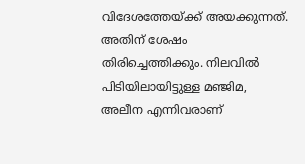വിദേശത്തേയ്ക്ക് അയക്കുന്നത്. അതിന് ശേഷം തിരിച്ചെത്തിക്കും. നിലവിൽ പിടിയിലായിട്ടുള്ള മഞ്ജിമ, അലീന എന്നിവരാണ്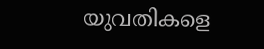യുവതികളെ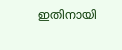ഇതിനായി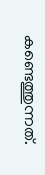കണ്ടെത്തുന്നത്.